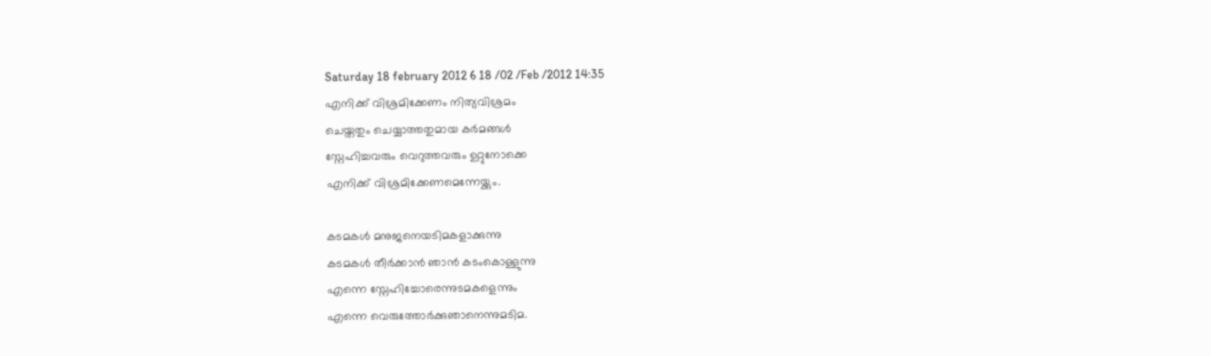Saturday 18 february 2012 6 18 /02 /Feb /2012 14:35
എനിക്ക് വിശ്രമിക്കേണം നിത്യവിശ്രമം
ചെയ്തതും ചെയ്യാത്തതുമായ കര്‍മങ്ങള്‍
സ്നേഹിച്ചവരും വെറുത്തവരും ഉറ്റുനോക്കെ
എനിക്ക് വിശ്രമിക്കേണമെന്നേയ്ക്കും.

കടമകള്‍ മനുജനെയടിമകളാക്കുന്നു
കടമകള്‍ തീര്‍ക്കാന്‍ ഞാന്‍ കടംകൊള്ളുന്നു
എന്നെ സ്നേഹിച്ചോരെന്നുടമകളെന്നും
എന്നെ വെരുത്തോര്‍ക്കുഞാനെന്നുമടിമ.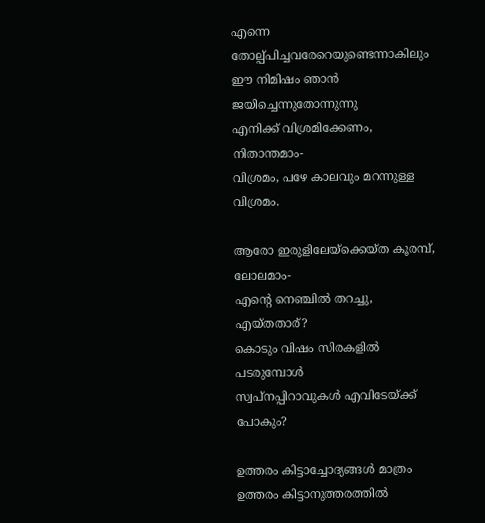എന്നെ തോല്പ്പിച്ചവരേറെയുണ്ടെന്നാകിലും
ഈ നിമിഷം ഞാന്‍ ജയിച്ചെന്നുതോന്നുന്നു
എനിക്ക് വിശ്രമിക്കേണം, നിതാന്തമാം-
വിശ്രമം, പഴേ കാലവും മറന്നുള്ള വിശ്രമം.

ആരോ ഇരുളിലേയ്ക്കെയ്ത കൂരമ്പ്‌, ലോലമാം-
എന്‍റെ നെഞ്ചില്‍ തറച്ചു, എയ്തതാര്?
കൊടും വിഷം സിരകളില്‍ പടരുമ്പോള്‍
സ്വപ്നപ്പിറാവുകള്‍ എവിടേയ്ക്ക് പോകും?

ഉത്തരം കിട്ടാച്ചോദ്യങ്ങള്‍ മാത്രം
ഉത്തരം കിട്ടാനുത്തരത്തില്‍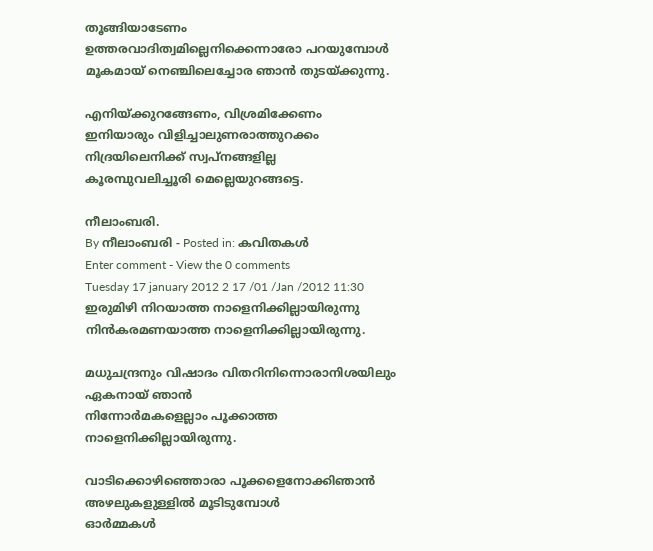തൂങ്ങിയാടേണം
ഉത്തരവാദിത്വമില്ലെനിക്കെന്നാരോ പറയുമ്പോള്‍
മൂകമായ് നെഞ്ചിലെച്ചോര ഞാന്‍ തുടയ്ക്കുന്നു.

എനിയ്ക്കുറങ്ങേണം, വിശ്രമിക്കേണം
ഇനിയാരും വിളിച്ചാലുണരാത്തുറക്കം
നിദ്രയിലെനിക്ക് സ്വപ്നങ്ങളില്ല
കൂരമ്പുവലിച്ചൂരി മെല്ലെയുറങ്ങട്ടെ.

നീലാംബരി.
By നീലാംബരി - Posted in: കവിതകള്‍
Enter comment - View the 0 comments
Tuesday 17 january 2012 2 17 /01 /Jan /2012 11:30
ഇരുമിഴി നിറയാത്ത നാളെനിക്കില്ലായിരുന്നു
നിന്‍കരമണയാത്ത നാളെനിക്കില്ലായിരുന്നു.

മധുചന്ദ്രനും വിഷാദം വിതറിനിന്നൊരാനിശയിലും ഏകനായ് ഞാന്‍
നിന്നോര്‍മകളെല്ലാം പൂക്കാത്ത  നാളെനിക്കില്ലായിരുന്നു.

വാടിക്കൊഴിഞ്ഞൊരാ പൂക്കളെനോക്കിഞാന്‍ അഴലുകളുള്ളില്‍ മൂടിടുമ്പോള്‍
ഓര്‍മ്മകള്‍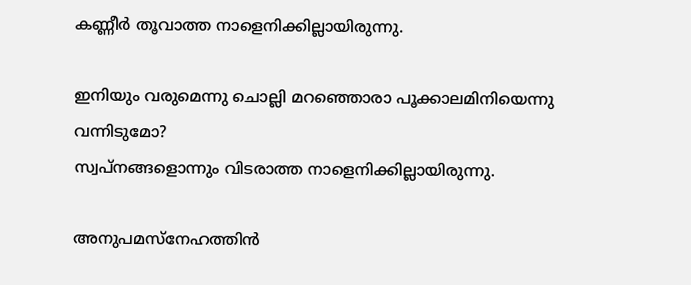കണ്ണീര്‍ തൂവാത്ത നാളെനിക്കില്ലായിരുന്നു.

ഇനിയും വരുമെന്നു ചൊല്ലി മറഞ്ഞൊരാ പൂക്കാലമിനിയെന്നു വന്നിടുമോ?
സ്വപ്നങ്ങളൊന്നും വിടരാത്ത നാളെനിക്കില്ലായിരുന്നു.

അനുപമസ്നേഹത്തിന്‍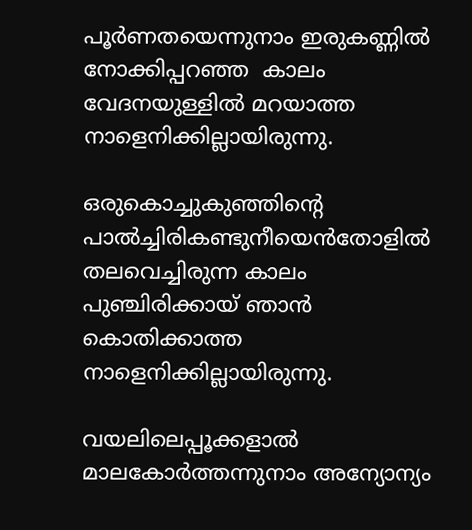പൂര്‍ണതയെന്നുനാം ഇരുകണ്ണില്‍ നോക്കിപ്പറഞ്ഞ  കാലം
വേദനയുള്ളില്‍ മറയാത്ത നാളെനിക്കില്ലായിരുന്നു.

ഒരുകൊച്ചുകുഞ്ഞിന്‍റെ പാല്‍ച്ചിരികണ്ടുനീയെന്‍തോളില്‍ തലവെച്ചിരുന്ന കാലം
പുഞ്ചിരിക്കായ്‌ ഞാന്‍ കൊതിക്കാത്ത   നാളെനിക്കില്ലായിരുന്നു.

വയലിലെപ്പൂക്കളാല്‍ മാലകോര്‍ത്തന്നുനാം അന്യോന്യം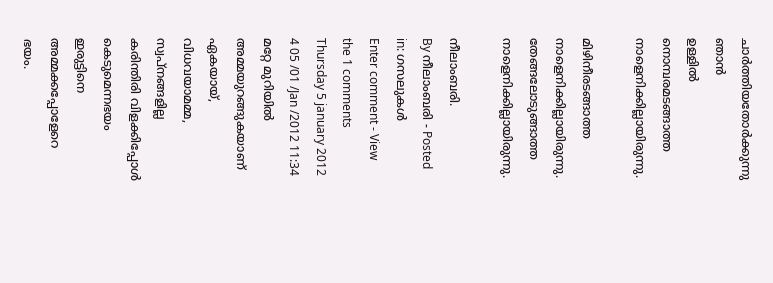ചാര്‍ത്തിയതോര്‍ക്കുന്നു ഞാന്‍
ഉള്ളില്‍ നൊമ്പരമടങ്ങാത്ത നാളെനിക്കില്ലായിരുന്നു.

മിഴിനീരടങ്ങാത്ത നാളെനിക്കില്ലായിരുന്നു.
തേങ്ങലോടുങ്ങാത്ത നാളെനിക്കില്ലായിരുന്നു.

നീലാംബരി.
By നീലാംബരി - Posted in: ഗസലുകള്‍
Enter comment - View the 1 comments
Thursday 5 january 2012 4 05 /01 /Jan /2012 11:34
മറ്റേ മുറിയില്‍ അമ്മയുറങ്ങുകയാണ്
ഏകയായ്, വിധവയാമമ്മ, സ്വപ്നങ്ങളില്ല
കരിന്തിരി വിളക്കിപ്പോള്‍ കെടുമെന്നഭയം
ഇരുട്ടിനെ അമ്മക്കപ്പോളേറെ ഭയം.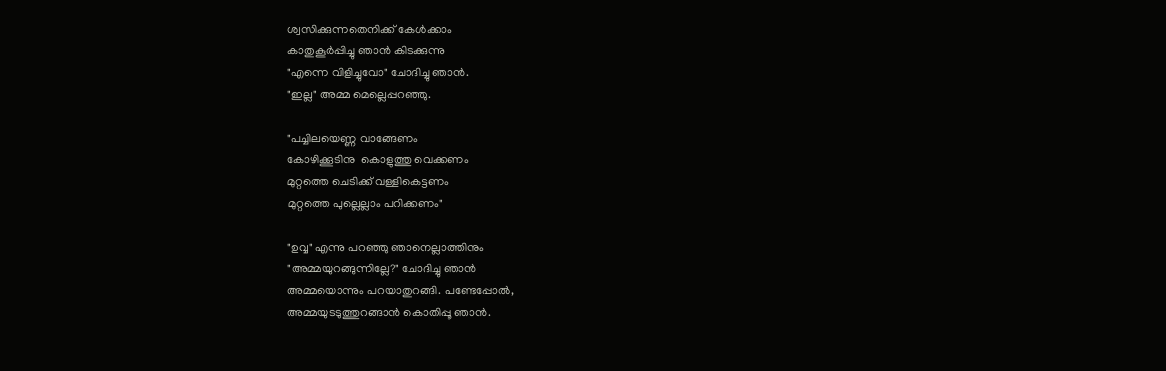ശ്വസിക്കുന്നതെനിക്ക് കേള്‍ക്കാം
കാതുകൂര്‍പ്പിച്ചു ഞാന്‍ കിടക്കുന്നു
"എന്നെ വിളിച്ചുവോ" ചോദിച്ചു ഞാന്‍.
"ഇല്ല" അമ്മ മെല്ലെപ്പറഞ്ഞു.

"പച്ചിലയെണ്ണ വാങ്ങേണം
കോഴിക്കൂടിനു  കൊളുത്തു വെക്കണം
മുറ്റത്തെ ചെടിക്ക് വള്ളികെട്ടണം
മുറ്റത്തെ പുല്ലെല്ലാം പറിക്കണം"

"ഉവ്വ" എന്നു പറഞ്ഞു ഞാനെല്ലാത്തിനും
"അമ്മയുറങ്ങുന്നില്ലേ?" ചോദിച്ചു ഞാന്‍
അമ്മയൊന്നും പറയാതുറങ്ങി. പണ്ടേപ്പോല്‍,
അമ്മയുടടുത്തുറങ്ങാന്‍ കൊതിപ്പൂ ഞാന്‍.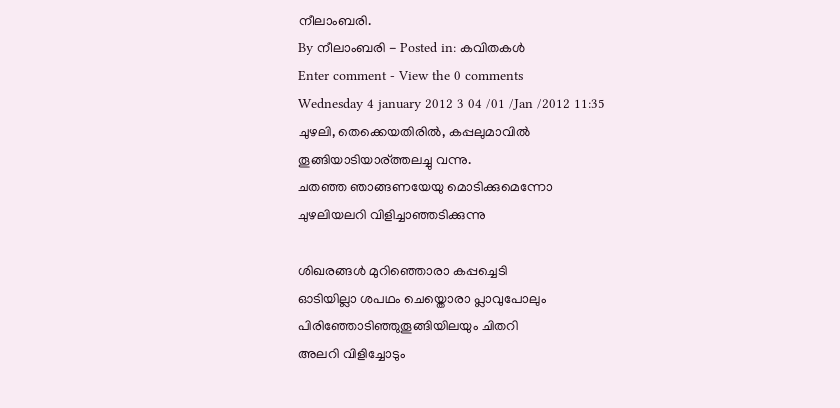നീലാംബരി.
By നീലാംബരി - Posted in: കവിതകള്‍
Enter comment - View the 0 comments
Wednesday 4 january 2012 3 04 /01 /Jan /2012 11:35
ചുഴലി, തെക്കെയതിരില്‍, കപ്പലുമാവില്‍
തൂങ്ങിയാടിയാര്ത്ത‍ലച്ചു വന്നു.
ചതഞ്ഞ ഞാങ്ങണയേയു മൊടിക്കുമെന്നോ
ചുഴലിയലറി വിളിച്ചാഞ്ഞടിക്കുന്നു

ശിഖരങ്ങള്‍ മുറിഞ്ഞൊരാ കപ്പച്ചെടി
ഓടിയില്ലാ ശപഥം ചെയ്തൊരാ പ്ലാവുപോലും
പിരിഞ്ഞോടിഞ്ഞുതൂങ്ങിയിലയും ചിതറി
അലറി വിളിച്ചോടും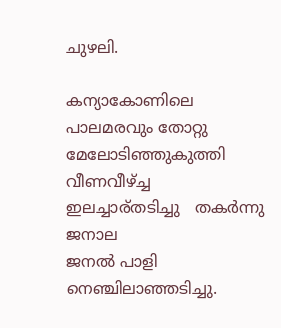ചുഴലി.

കന്യാകോണിലെ പാലമരവും തോറ്റു
മേലോടിഞ്ഞുകുത്തി വീണവീഴ്ച്ച
ഇലച്ചാര്തടിച്ചു   തകര്‍ന്നു ജനാല
ജനല്‍ പാളി നെഞ്ചിലാഞ്ഞടിച്ചു.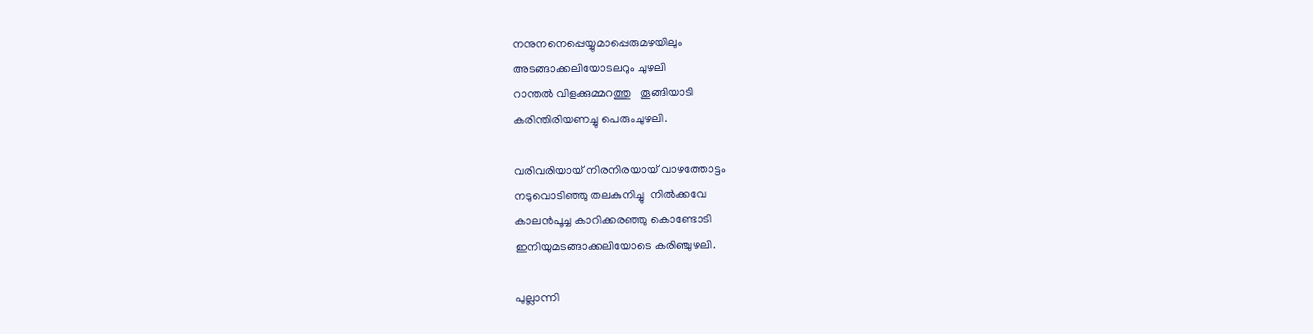നനുനനെപ്പെയ്യുമാപ്പെരുമഴയിലും
അടങ്ങാക്കലിയോടലറും ചുഴലി
റാന്തല്‍ വിളക്കുമ്മറത്തു   തൂങ്ങിയാടി
കരിന്തിരിയണച്ചു പെരുംചുഴലി.

വരിവരിയായ് നിരനിരയായ് വാഴത്തോട്ടം
നടുവൊടിഞ്ഞു തലകുനിച്ചു  നില്‍ക്കവേ
കാലന്‍പൂച്ച കാറിക്കരഞ്ഞു കൊണ്ടോടി
ഇനിയുമടങ്ങാക്കലിയോടെ കരിഞ്ചുഴലി.

പുല്ലാന്നി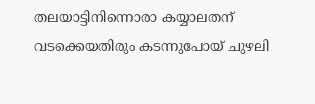തലയാട്ടിനിന്നൊരാ കയ്യാലതന്
വടക്കെയതിരും കടന്നുപോയ് ചുഴലി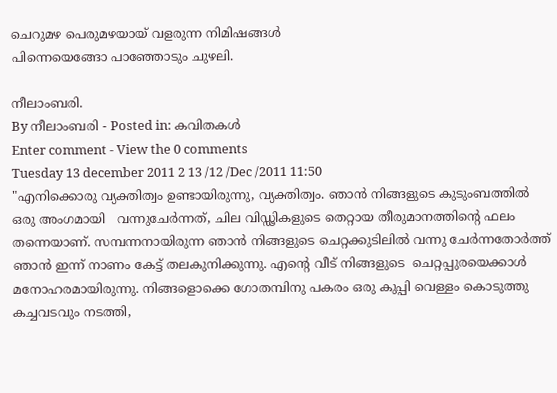ചെറുമഴ പെരുമഴയായ് വളരുന്ന നിമിഷങ്ങള്‍
പിന്നെയെങ്ങോ പാഞ്ഞോടും ചുഴലി.

നീലാംബരി.
By നീലാംബരി - Posted in: കവിതകള്‍
Enter comment - View the 0 comments
Tuesday 13 december 2011 2 13 /12 /Dec /2011 11:50
"എനിക്കൊരു വ്യക്തിത്വം ഉണ്ടായിരുന്നു, വ്യക്തിത്വം. ഞാന്‍ നിങ്ങളുടെ കുടുംബത്തില്‍ ഒരു അംഗമായി   വന്നുചേര്‍ന്നത്‌, ചില വിഡ്ഢികളുടെ തെറ്റായ തീരുമാനത്തിന്‍റെ ഫലം  തന്നെയാണ്. സമ്പന്നനായിരുന്ന ഞാന്‍ നിങ്ങളുടെ ചെറ്റക്കുടിലില്‍ വന്നു ചേര്‍ന്നതോര്‍ത്ത്‌ ഞാന്‍ ഇന്ന് നാണം കേട്ട് തലകുനിക്കുന്നു. എന്‍റെ വീട് നിങ്ങളുടെ  ചെറ്റപ്പുരയെക്കാള്‍   മനോഹരമായിരുന്നു. നിങ്ങളൊക്കെ ഗോതമ്പിനു പകരം ഒരു കുപ്പി വെള്ളം കൊടുത്തു കച്ചവടവും നടത്തി,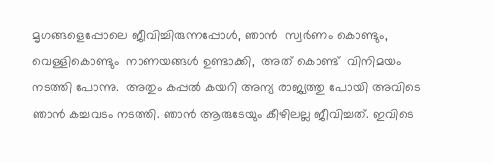മൃഗങ്ങളെപ്പോലെ ജീവിച്ചിരുന്നപ്പോള്‍, ഞാന്‍  സ്വര്‍ണം കൊണ്ടും,  വെള്ളികൊണ്ടും  നാണയങ്ങള്‍ ഉണ്ടാക്കി,  അത് കൊണ്ട്  വിനിമയം നടത്തി പോന്നു.  അതും കപ്പല്‍ കയറി അന്യ രാജ്യത്തു പോയി അവിടെ ഞാന്‍ കച്ചവടം നടത്തി. ഞാന്‍ ആരുടേയും കീഴിലല്ല ജീവിച്ചത്. ഇവിടെ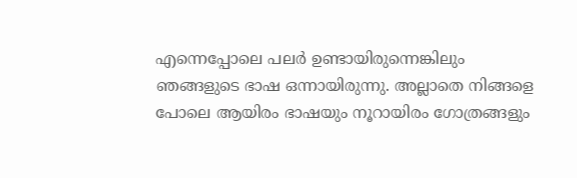എന്നെപ്പോലെ പലര്‍ ഉണ്ടായിരുന്നെങ്കിലും  ഞങ്ങളുടെ ഭാഷ ഒന്നായിരുന്നു. അല്ലാതെ നിങ്ങളെ പോലെ ആയിരം ഭാഷയും നൂറായിരം ഗോത്രങ്ങളും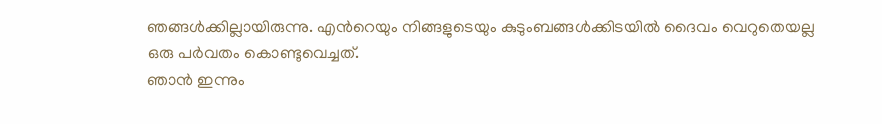ഞങ്ങള്‍ക്കില്ലായിരുന്നു. എന്‍റെയും നിങ്ങളുടെയും കുടുംബങ്ങള്‍ക്കിടയില്‍ ദൈവം വെറുതെയല്ല ഒരു പര്‍വതം കൊണ്ടുവെച്ചത്.
ഞാന്‍ ഇന്നും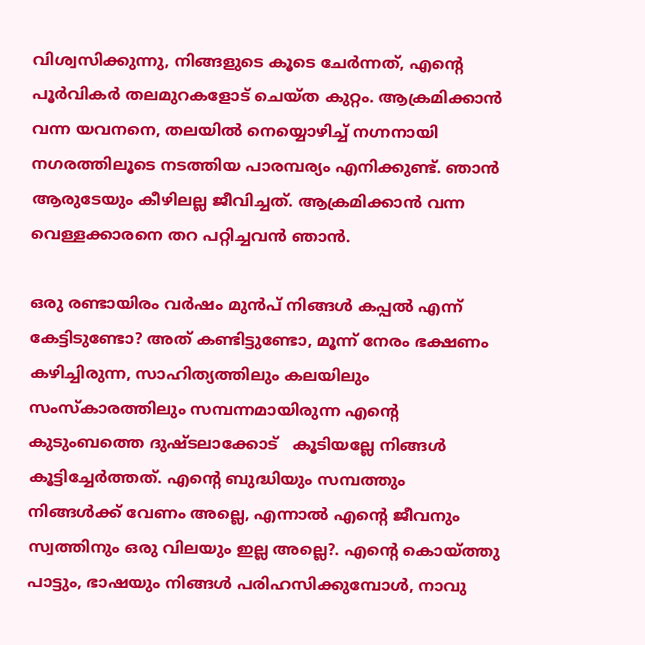വിശ്വസിക്കുന്നു, നിങ്ങളുടെ കൂടെ ചേര്‍ന്നത്‌, എന്‍റെ പൂര്‍വികര്‍ തലമുറകളോട് ചെയ്ത കുറ്റം. ആക്രമിക്കാന്‍ വന്ന യവനനെ, തലയില്‍ നെയ്യൊഴിച്ച് നഗ്നനായി നഗരത്തിലൂടെ നടത്തിയ പാരമ്പര്യം എനിക്കുണ്ട്. ഞാന്‍ ആരുടേയും കീഴിലല്ല ജീവിച്ചത്. ആക്രമിക്കാന്‍ വന്ന വെള്ളക്കാരനെ തറ പറ്റിച്ചവന്‍ ഞാന്‍.

ഒരു രണ്ടായിരം വര്‍ഷം മുന്‍പ് നിങ്ങള്‍ കപ്പല്‍ എന്ന് കേട്ടിടുണ്ടോ? അത് കണ്ടിട്ടുണ്ടോ, മൂന്ന് നേരം ഭക്ഷണം കഴിച്ചിരുന്ന, സാഹിത്യത്തിലും കലയിലും സംസ്കാരത്തിലും സമ്പന്നമായിരുന്ന എന്‍റെ കുടുംബത്തെ ദുഷ്ടലാക്കോട്   കൂടിയല്ലേ നിങ്ങള്‍ കൂട്ടിച്ചേര്‍ത്തത്. എന്‍റെ ബുദ്ധിയും സമ്പത്തും നിങ്ങള്‍ക്ക് വേണം അല്ലെ, എന്നാല്‍ എന്‍റെ ജീവനും സ്വത്തിനും ഒരു വിലയും ഇല്ല അല്ലെ?. എന്‍റെ കൊയ്ത്തു പാട്ടും, ഭാഷയും നിങ്ങള്‍ പരിഹസിക്കുമ്പോള്‍, നാവു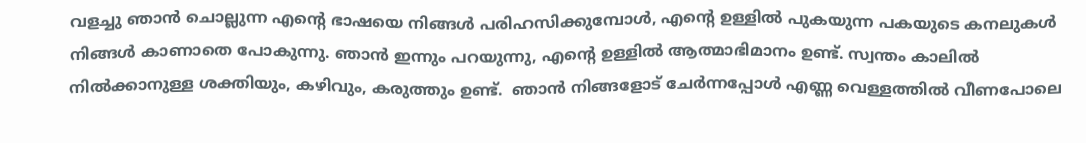വളച്ചു ഞാന്‍ ചൊല്ലുന്ന എന്‍റെ ഭാഷയെ നിങ്ങള്‍ പരിഹസിക്കുമ്പോള്‍, എന്‍റെ ഉള്ളില്‍ പുകയുന്ന പകയുടെ കനലുകള്‍ നിങ്ങള്‍ കാണാതെ പോകുന്നു. ഞാന്‍ ഇന്നും പറയുന്നു, എന്‍റെ ഉള്ളില്‍ ആത്മാഭിമാനം ഉണ്ട്. സ്വന്തം കാലില്‍ നില്‍ക്കാനുള്ള ശക്തിയും, കഴിവും, കരുത്തും ഉണ്ട്.  ഞാന്‍ നിങ്ങളോട് ചേര്‍ന്നപ്പോള്‍ എണ്ണ വെള്ളത്തില്‍ വീണപോലെ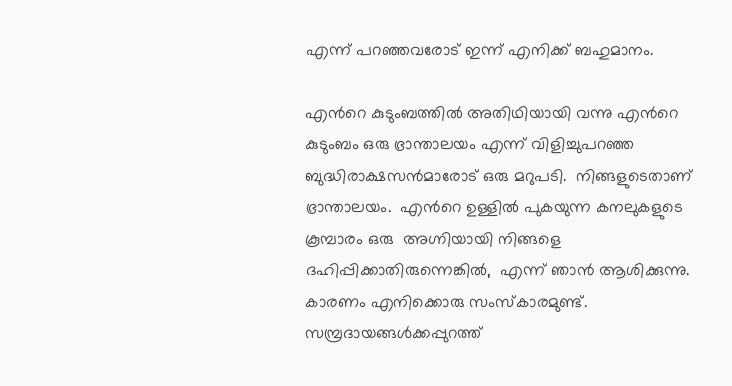എന്ന് പറഞ്ഞവരോട് ഇന്ന് എനിക്ക് ബഹുമാനം.

എന്‍റെ കുടുംബത്തില്‍ അതിഥിയായി വന്നു എന്‍റെ കുടുംബം ഒരു ഭ്രാന്താലയം എന്ന് വിളിച്ചുപറഞ്ഞ ബുദ്ധിരാക്ഷസന്‍മാരോട് ഒരു മറുപടി.  നിങ്ങളുടെതാണ് ഭ്രാന്താലയം.  എന്‍റെ ഉള്ളില്‍ പുകയുന്ന കനലുകളുടെ കൂമ്പാരം ഒരു  അഗ്നിയായി നിങ്ങളെ  ദഹിപ്പിക്കാതിരുന്നെങ്കില്‍,  എന്ന് ഞാന്‍ ആശിക്കുന്നു. കാരണം എനിക്കൊരു സംസ്കാരമുണ്ട്. സമ്പ്രദായങ്ങള്‍ക്കപ്പുറത്ത്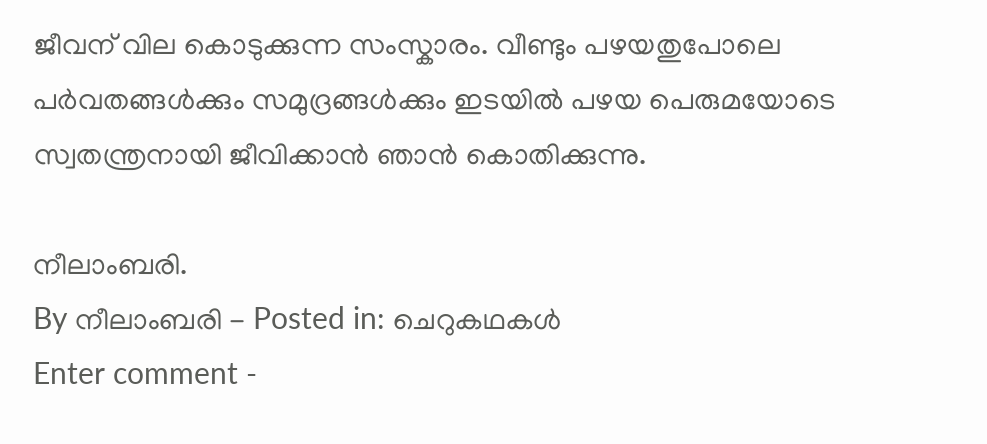ജീവന് വില കൊടുക്കുന്ന സംസ്കാരം. വീണ്ടും പഴയതുപോലെ പര്‍വതങ്ങള്‍ക്കും സമുദ്രങ്ങള്‍ക്കും ഇടയില്‍ പഴയ പെരുമയോടെ സ്വതന്ത്രനായി ജീവിക്കാന്‍ ഞാന്‍ കൊതിക്കുന്നു.

നീലാംബരി.
By നീലാംബരി - Posted in: ചെറുകഥകള്‍
Enter comment -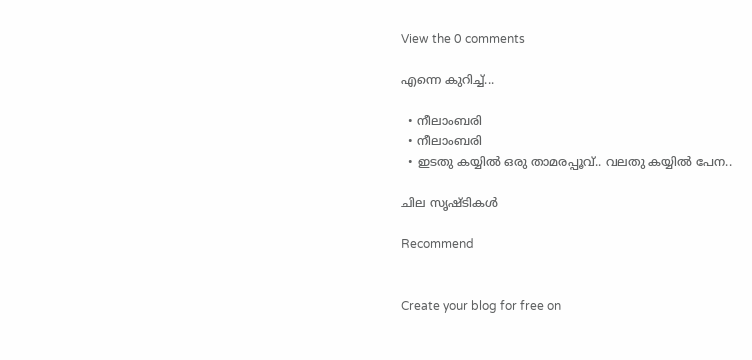View the 0 comments

എന്നെ കുറിച്ച്...

  • നീലാംബരി
  • നീലാംബരി
  • ഇടതു കയ്യില്‍ ഒരു താമരപ്പൂവ്.. വലതു കയ്യില്‍ പേന..

ചില സൃഷ്ടികള്‍

Recommend


Create your blog for free on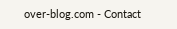over-blog.com - Contact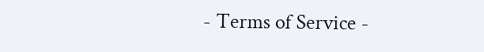- Terms of Service -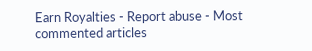Earn Royalties - Report abuse - Most commented articles